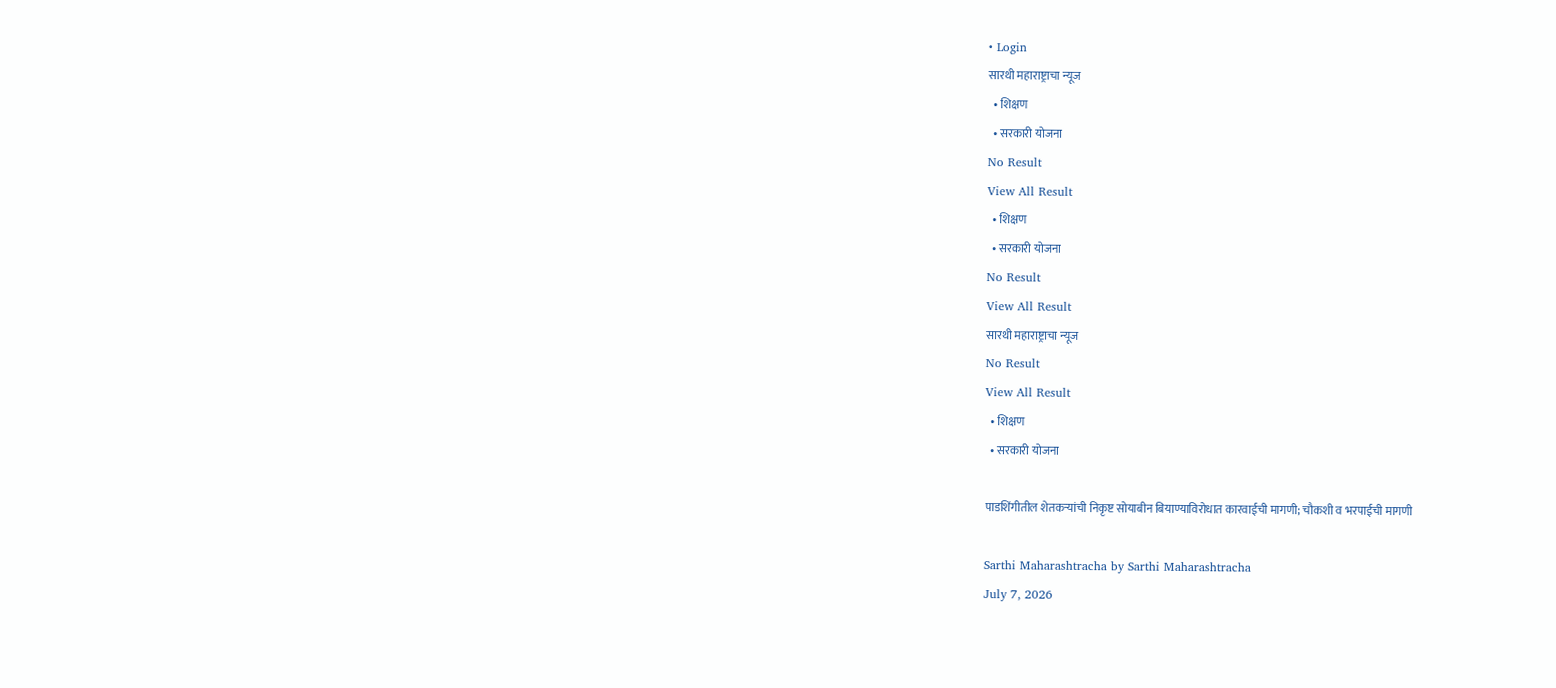• Login
सारथी महाराष्ट्राचा न्यूज
  • शिक्षण
  • सरकारी योजना
No Result
View All Result
  • शिक्षण
  • सरकारी योजना
No Result
View All Result
सारथी महाराष्ट्राचा न्यूज
No Result
View All Result
  • शिक्षण
  • सरकारी योजना

पाडशिंगीतील शेतकऱ्यांची निकृष्ट सोयाबीन बियाण्याविरोधात कारवाईची मागणी; चौकशी व भरपाईची मागणी

Sarthi Maharashtracha by Sarthi Maharashtracha
July 7, 2026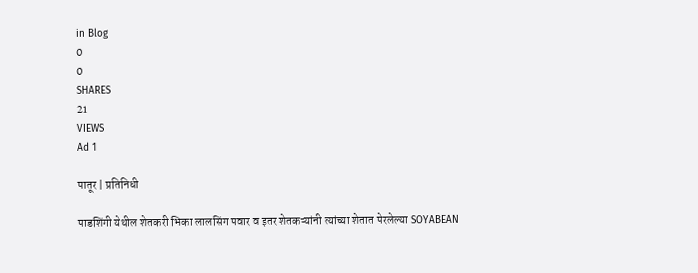in Blog
0
0
SHARES
21
VIEWS
Ad 1

पातूर | प्रतिनिधी

पाडशिंगी येथील शेतकरी भिका लालसिंग पवार व इतर शेतकऱ्यांनी त्यांच्या शेतात पेरलेल्या SOYABEAN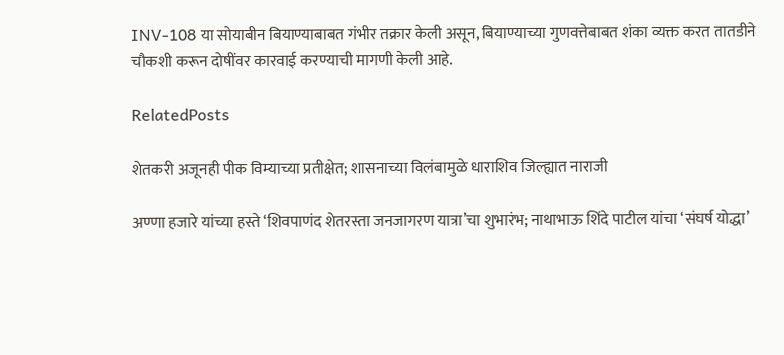INV-108 या सोयाबीन बियाण्याबाबत गंभीर तक्रार केली असून, बियाण्याच्या गुणवत्तेबाबत शंका व्यक्त करत तातडीने चौकशी करून दोषींवर कारवाई करण्याची मागणी केली आहे.

RelatedPosts

शेतकरी अजूनही पीक विम्याच्या प्रतीक्षेत; शासनाच्या विलंबामुळे धाराशिव जिल्ह्यात नाराजी

अण्णा हजारे यांच्या हस्ते ‘शिवपाणंद शेतरस्ता जनजागरण यात्रा’चा शुभारंभ; नाथाभाऊ शिंदे पाटील यांचा ‘संघर्ष योद्धा’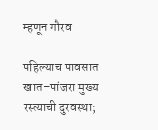म्हणून गौरव

पहिल्याच पावसात खात–पांजरा मुख्य रस्त्याची दुरवस्था;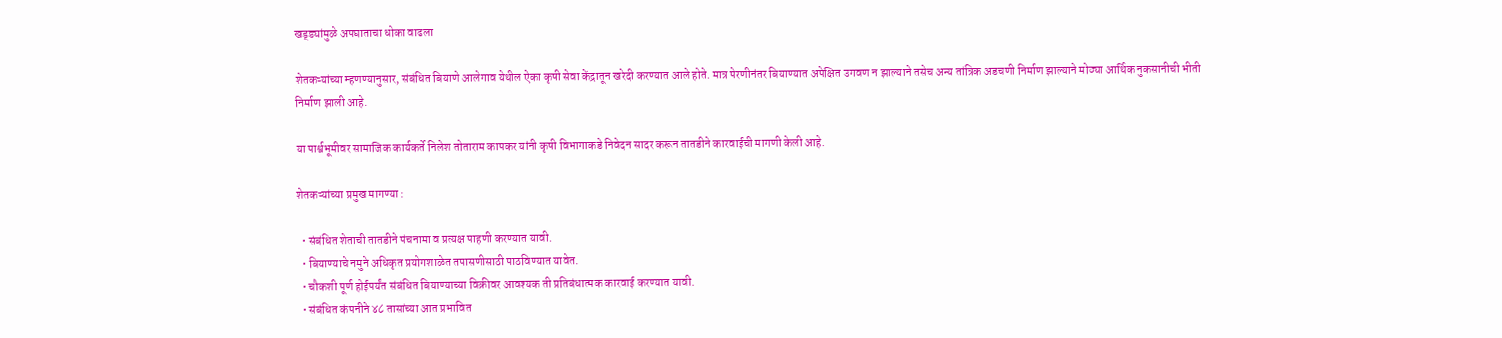खड्ड्यांमुळे अपघाताचा धोका वाढला

शेतकऱ्यांच्या म्हणण्यानुसार, संबंधित बियाणे आलेगाव येथील ऐका कृषी सेवा केंद्रातून खरेदी करण्यात आले होते. मात्र पेरणीनंतर बियाण्यात अपेक्षित उगवण न झाल्याने तसेच अन्य तांत्रिक अडचणी निर्माण झाल्याने मोठ्या आर्थिक नुकसानीची भीती निर्माण झाली आहे.

या पार्श्वभूमीवर सामाजिक कार्यकर्ते निलेश तोताराम कापकर यांनी कृषी विभागाकडे निवेदन सादर करून तातडीने कारवाईची मागणी केली आहे.

शेतकऱ्यांच्या प्रमुख मागण्या :

  • संबंधित शेताची तातडीने पंचनामा व प्रत्यक्ष पाहणी करण्यात यावी.
  • बियाण्याचे नमुने अधिकृत प्रयोगशाळेत तपासणीसाठी पाठविण्यात यावेत.
  • चौकशी पूर्ण होईपर्यंत संबंधित बियाण्याच्या विक्रीवर आवश्यक ती प्रतिबंधात्मक कारवाई करण्यात यावी.
  • संबंधित कंपनीने ४८ तासांच्या आत प्रभावित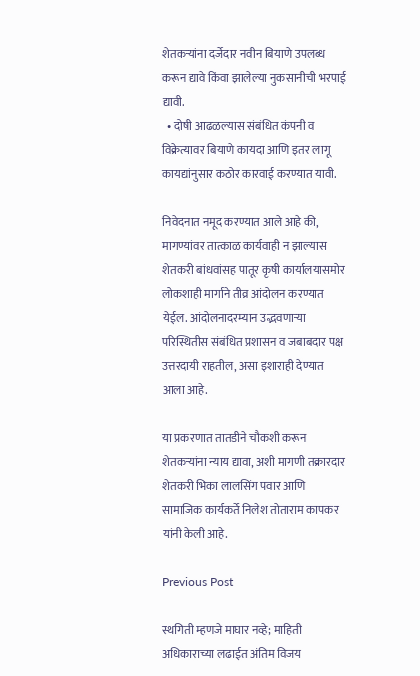शेतकऱ्यांना दर्जेदार नवीन बियाणे उपलब्ध करून द्यावे किंवा झालेल्या नुकसानीची भरपाई द्यावी.
  • दोषी आढळल्यास संबंधित कंपनी व विक्रेत्यावर बियाणे कायदा आणि इतर लागू कायद्यांनुसार कठोर कारवाई करण्यात यावी.

निवेदनात नमूद करण्यात आले आहे की, मागण्यांवर तात्काळ कार्यवाही न झाल्यास शेतकरी बांधवांसह पातूर कृषी कार्यालयासमोर लोकशाही मार्गाने तीव्र आंदोलन करण्यात येईल. आंदोलनादरम्यान उद्भवणाऱ्या परिस्थितीस संबंधित प्रशासन व जबाबदार पक्ष उत्तरदायी राहतील, असा इशाराही देण्यात आला आहे.

या प्रकरणात तातडीने चौकशी करून शेतकऱ्यांना न्याय द्यावा, अशी मागणी तक्रारदार शेतकरी भिका लालसिंग पवार आणि सामाजिक कार्यकर्ते निलेश तोताराम कापकर यांनी केली आहे.

Previous Post

स्थगिती म्हणजे माघार नव्हे; माहिती अधिकाराच्या लढाईत अंतिम विजय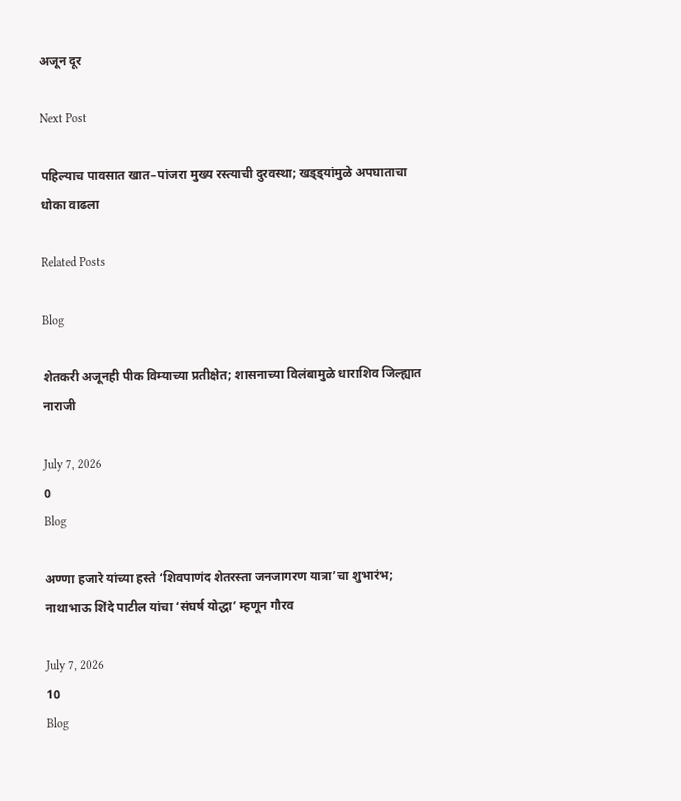अजून दूर

Next Post

पहिल्याच पावसात खात–पांजरा मुख्य रस्त्याची दुरवस्था; खड्ड्यांमुळे अपघाताचा धोका वाढला

Related Posts

Blog

शेतकरी अजूनही पीक विम्याच्या प्रतीक्षेत; शासनाच्या विलंबामुळे धाराशिव जिल्ह्यात नाराजी

July 7, 2026
0
Blog

अण्णा हजारे यांच्या हस्ते ‘शिवपाणंद शेतरस्ता जनजागरण यात्रा’चा शुभारंभ; नाथाभाऊ शिंदे पाटील यांचा ‘संघर्ष योद्धा’ म्हणून गौरव

July 7, 2026
10
Blog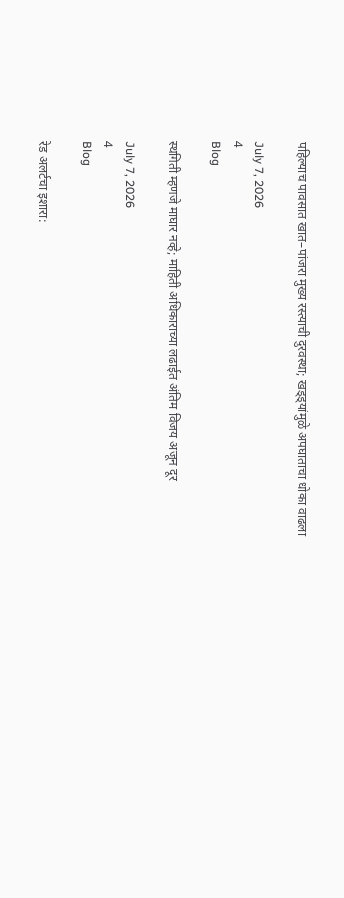पहिल्याच पावसात खात–पांजरा मुख्य रस्त्याची दुरवस्था; खड्ड्यांमुळे अपघाताचा धोका वाढला

July 7, 2026
4
Blog

स्थगिती म्हणजे माघार नव्हे; माहिती अधिकाराच्या लढाईत अंतिम विजय अजून दूर

July 7, 2026
4
Blog

रेड अलर्टचा इशारा: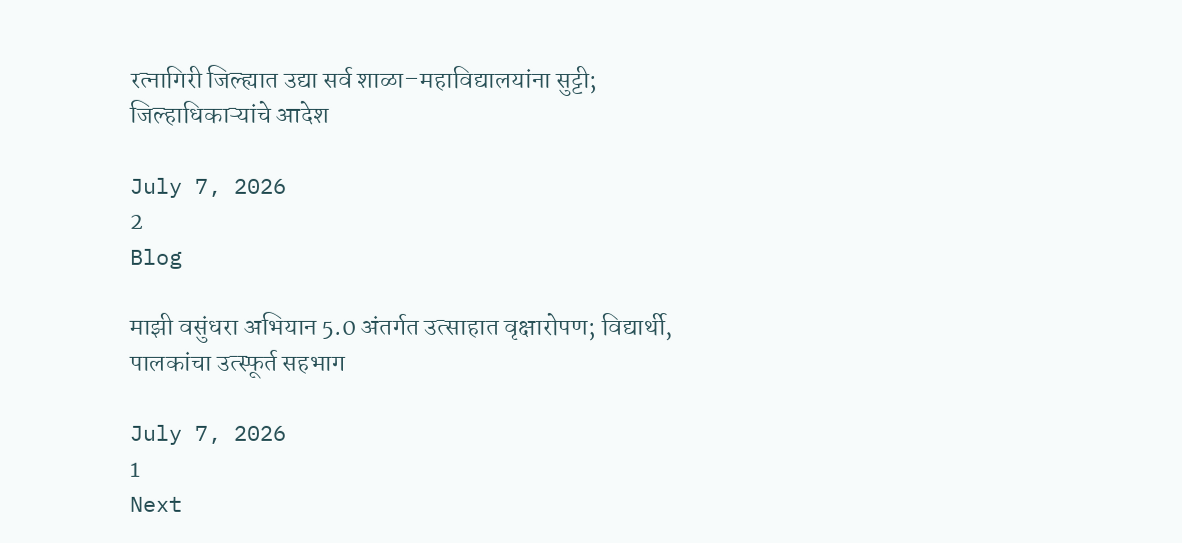रत्नागिरी जिल्ह्यात उद्या सर्व शाळा–महाविद्यालयांना सुट्टी; जिल्हाधिकाऱ्यांचे आदेश

July 7, 2026
2
Blog

माझी वसुंधरा अभियान 5.0 अंतर्गत उत्साहात वृक्षारोपण; विद्यार्थी, पालकांचा उत्स्फूर्त सहभाग

July 7, 2026
1
Next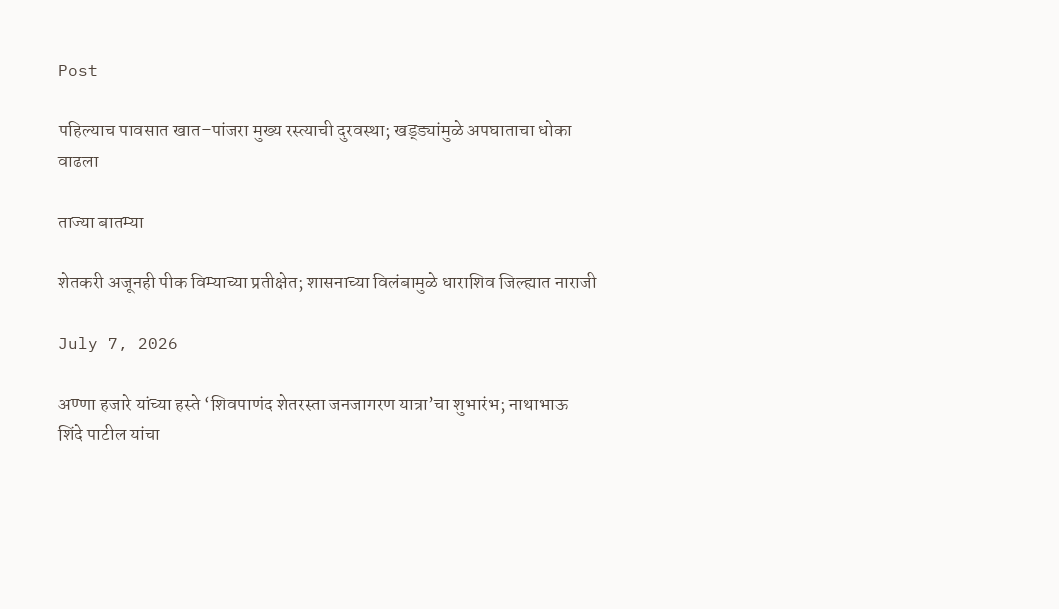Post

पहिल्याच पावसात खात–पांजरा मुख्य रस्त्याची दुरवस्था; खड्ड्यांमुळे अपघाताचा धोका वाढला

ताज्या बातम्या

शेतकरी अजूनही पीक विम्याच्या प्रतीक्षेत; शासनाच्या विलंबामुळे धाराशिव जिल्ह्यात नाराजी

July 7, 2026

अण्णा हजारे यांच्या हस्ते ‘शिवपाणंद शेतरस्ता जनजागरण यात्रा’चा शुभारंभ; नाथाभाऊ शिंदे पाटील यांचा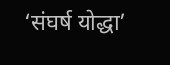‘संघर्ष योद्धा’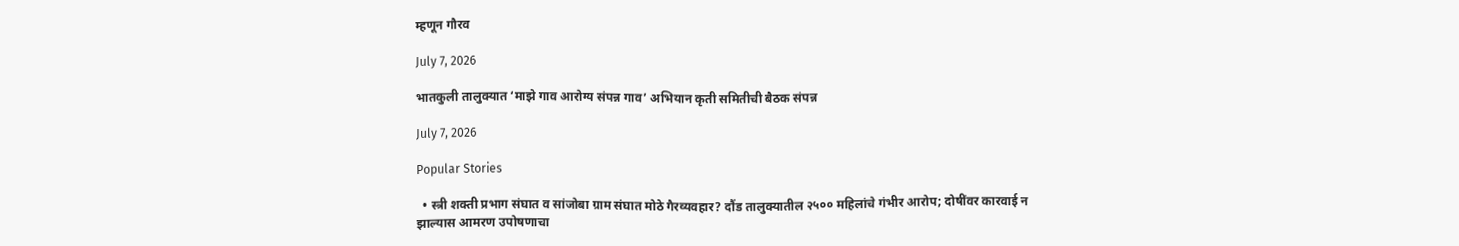म्हणून गौरव

July 7, 2026

भातकुली तालुक्यात ‘माझे गाव आरोग्य संपन्न गाव’ अभियान कृती समितीची बैठक संपन्न

July 7, 2026

Popular Stories

  • स्त्री शक्ती प्रभाग संघात व सांजोबा ग्राम संघात मोठे गैरव्यवहार? दौंड तालुक्यातील २५०० महिलांचे गंभीर आरोप; दोषींवर कारवाई न झाल्यास आमरण उपोषणाचा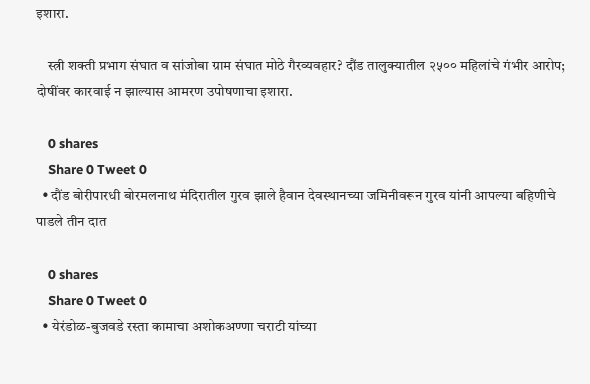इशारा.

    स्त्री शक्ती प्रभाग संघात व सांजोबा ग्राम संघात मोठे गैरव्यवहार? दौंड तालुक्यातील २५०० महिलांचे गंभीर आरोप; दोषींवर कारवाई न झाल्यास आमरण उपोषणाचा इशारा.

    0 shares
    Share 0 Tweet 0
  • दौंड बोरीपारधी बोरमलनाथ मंदिरातील गुरव झाले हैवान देवस्थानच्या जमिनीवरून गुरव यांनी आपल्या बहिणीचे पाडले तीन दात

    0 shares
    Share 0 Tweet 0
  • येरंडोळ-बुजवडे रस्ता कामाचा अशोकअण्णा चराटी यांच्या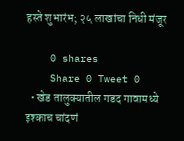हस्ते शुभारंभ; २५ लाखांचा निधी मंजूर

    0 shares
    Share 0 Tweet 0
  • खेड तालुक्यातील गडद गावामध्ये इश्काच चांदणं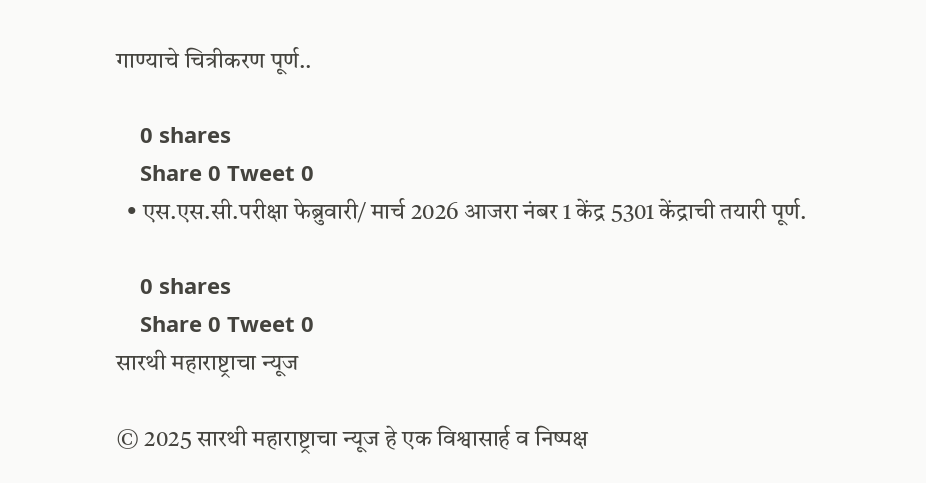गाण्याचे चित्रीकरण पूर्ण..

    0 shares
    Share 0 Tweet 0
  • एस.एस.सी.परीक्षा फेब्रुवारी/ मार्च 2026 आजरा नंबर 1 केंद्र 5301 केंद्राची तयारी पूर्ण.

    0 shares
    Share 0 Tweet 0
सारथी महाराष्ट्राचा न्यूज

© 2025 सारथी महाराष्ट्राचा न्यूज हे एक विश्वासार्ह व निष्पक्ष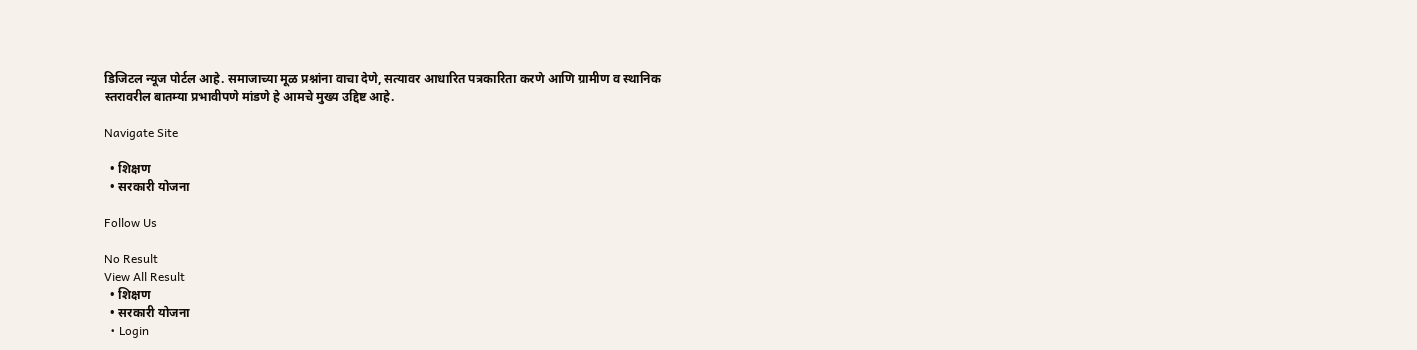डिजिटल न्यूज पोर्टल आहे. समाजाच्या मूळ प्रश्नांना वाचा देणे, सत्यावर आधारित पत्रकारिता करणे आणि ग्रामीण व स्थानिक स्तरावरील बातम्या प्रभावीपणे मांडणे हे आमचे मुख्य उद्दिष्ट आहे.

Navigate Site

  • शिक्षण
  • सरकारी योजना

Follow Us

No Result
View All Result
  • शिक्षण
  • सरकारी योजना
  • Login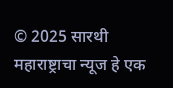© 2025 सारथी महाराष्ट्राचा न्यूज हे एक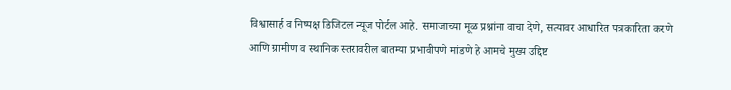विश्वासार्ह व निष्पक्ष डिजिटल न्यूज पोर्टल आहे. समाजाच्या मूळ प्रश्नांना वाचा देणे, सत्यावर आधारित पत्रकारिता करणे आणि ग्रामीण व स्थानिक स्तरावरील बातम्या प्रभावीपणे मांडणे हे आमचे मुख्य उद्दिष्ट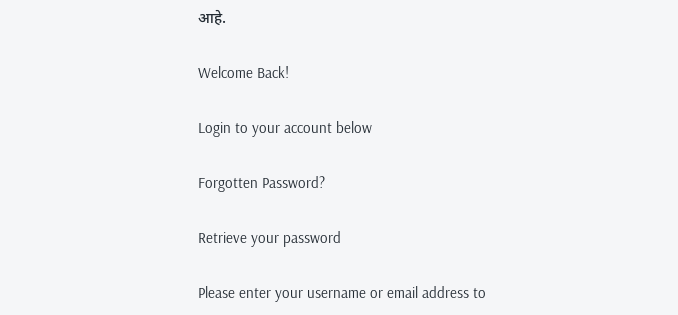आहे.

Welcome Back!

Login to your account below

Forgotten Password?

Retrieve your password

Please enter your username or email address to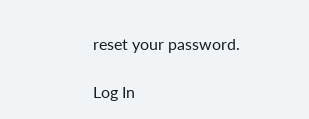reset your password.

Log In